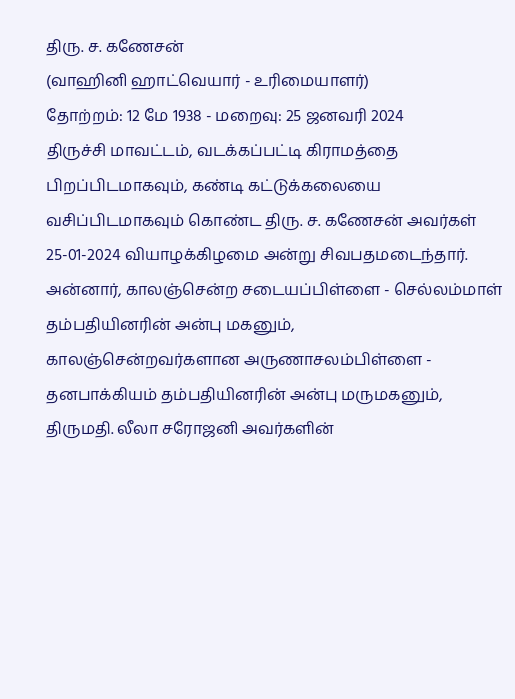திரு. ச. கணேசன்
(வாஹினி ஹாட்வெயார் - உரிமையாளர்)
தோற்றம்: 12 மே 1938 - மறைவு: 25 ஜனவரி 2024
திருச்சி மாவட்டம், வடக்கப்பட்டி கிராமத்தை பிறப்பிடமாகவும், கண்டி கட்டுக்கலையை வசிப்பிடமாகவும் கொண்ட திரு. ச. கணேசன் அவர்கள் 25-01-2024 வியாழக்கிழமை அன்று சிவபதமடைந்தார்.
அன்னார், காலஞ்சென்ற சடையப்பிள்ளை - செல்லம்மாள் தம்பதியினரின் அன்பு மகனும்,
காலஞ்சென்றவர்களான அருணாசலம்பிள்ளை - தனபாக்கியம் தம்பதியினரின் அன்பு மருமகனும்,
திருமதி. லீலா சரோஜனி அவர்களின்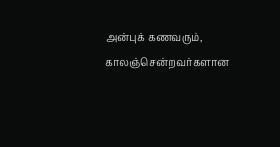அன்புக் கணவரும்,
காலஞ்சென்றவர்களான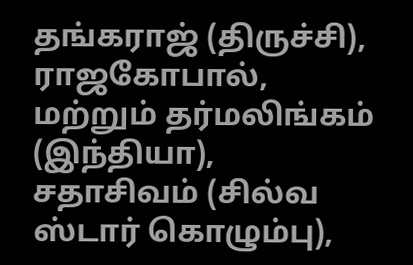தங்கராஜ் (திருச்சி), ராஜகோபால், மற்றும் தர்மலிங்கம் (இந்தியா), சதாசிவம் (சில்வ ஸ்டார் கொழும்பு),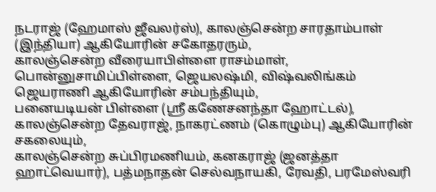நடராஜ் (ஹேமாஸ் ஜீவலர்ஸ்), காலஞ்சென்ற சாரதாம்பாள் (இந்தியா) ஆகியோரின் சகோதரரும்,
காலஞ்சென்ற வீரையாபிள்ளை ராசம்மாள், பொன்னுசாமிப்பிள்ளை, ஜெயலஷ்மி, விஷ்வலிங்கம் ஜெயராணி ஆகியோரின் சம்பந்தியும்,
பனையடியன் பிள்ளை (ஶ்ரீ கணேசனந்தா ஹோட்டல்), காலஞ்சென்ற தேவராஜ், நாகரட்ணம் (கொழும்பு) ஆகியோரின் சகலையும்,
காலஞ்சென்ற சுப்பிரமணியம், கனகராஜ் (ஜனத்தா ஹாட்வெயார்), பத்மநாதன் செல்வநாயகி, ரேவதி, பரமேஸ்வரி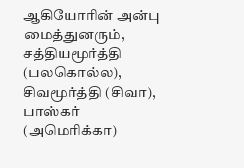ஆகியோரின் அன்பு மைத்துனரும்,
சத்தியமூர்த்தி (பலகொல்ல), சிவமூர்த்தி (சிவா), பாஸ்கர் (அமெரிக்கா)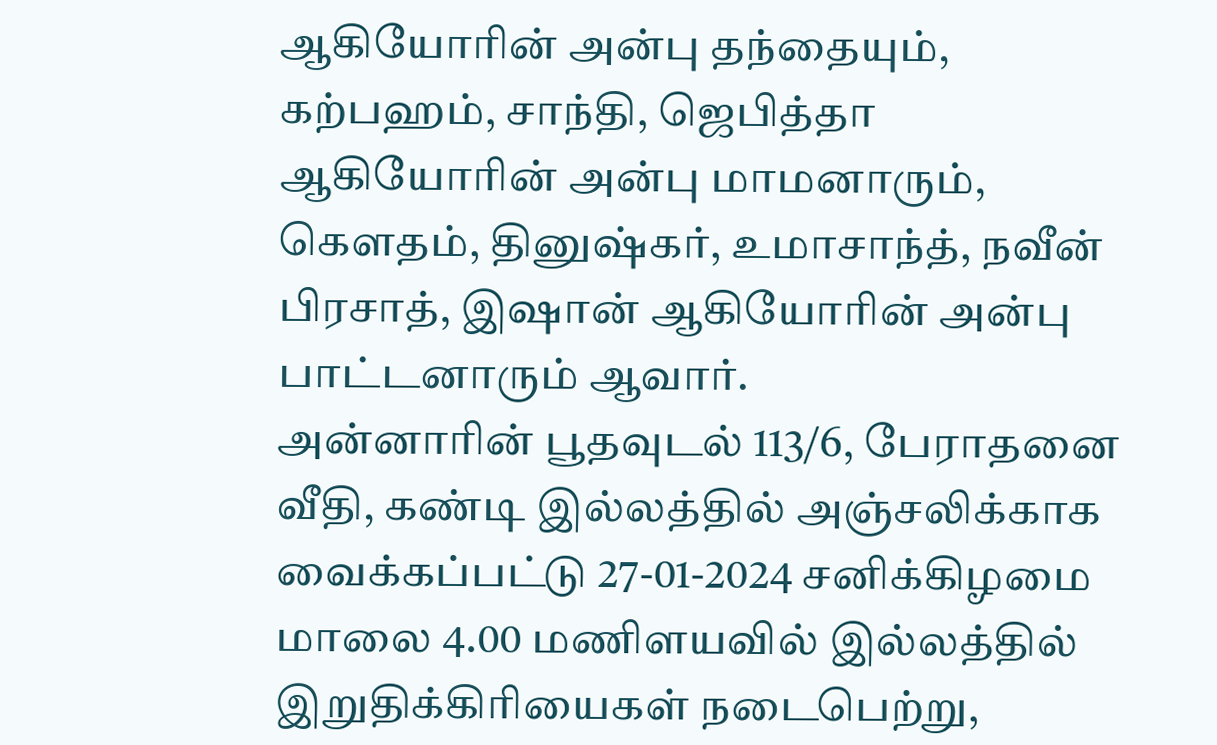ஆகியோரின் அன்பு தந்தையும்,
கற்பஹம், சாந்தி, ஜெபித்தா ஆகியோரின் அன்பு மாமனாரும்,
கௌதம், தினுஷ்கர், உமாசாந்த், நவீன் பிரசாத், இஷான் ஆகியோரின் அன்பு பாட்டனாரும் ஆவார்.
அன்னாரின் பூதவுடல் 113/6, பேராதனை வீதி, கண்டி இல்லத்தில் அஞ்சலிக்காக வைக்கப்பட்டு 27-01-2024 சனிக்கிழமை மாலை 4.00 மணிளயவில் இல்லத்தில் இறுதிக்கிரியைகள் நடைபெற்று,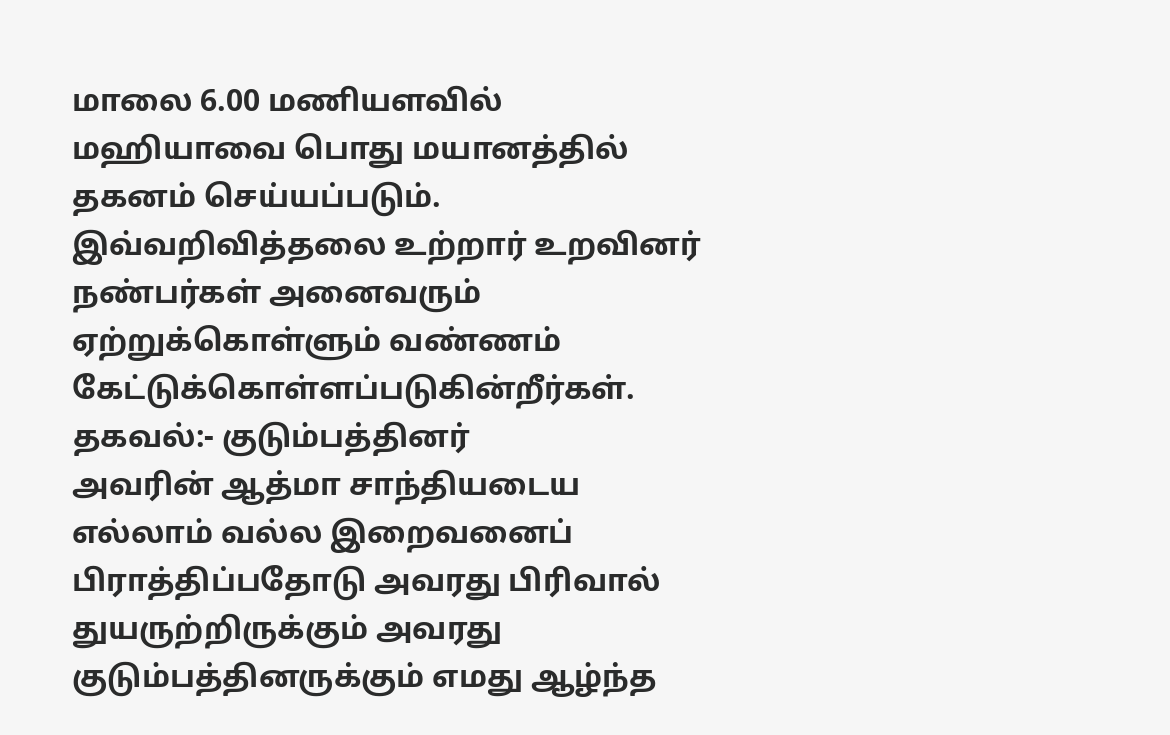மாலை 6.00 மணியளவில் மஹியாவை பொது மயானத்தில் தகனம் செய்யப்படும்.
இவ்வறிவித்தலை உற்றார் உறவினர் நண்பர்கள் அனைவரும் ஏற்றுக்கொள்ளும் வண்ணம் கேட்டுக்கொள்ளப்படுகின்றீர்கள்.
தகவல்:- குடும்பத்தினர்
அவரின் ஆத்மா சாந்தியடைய எல்லாம் வல்ல இறைவனைப் பிராத்திப்பதோடு அவரது பிரிவால் துயருற்றிருக்கும் அவரது குடும்பத்தினருக்கும் எமது ஆழ்ந்த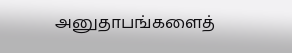அனுதாபங்களைத்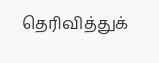தெரிவித்துக்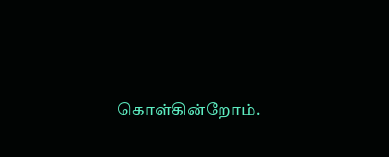கொள்கின்றோம்.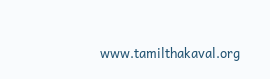www.tamilthakaval.org